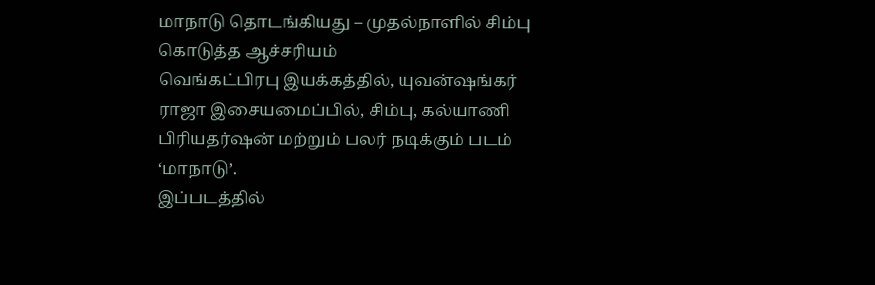மாநாடு தொடங்கியது – முதல்நாளில் சிம்பு கொடுத்த ஆச்சரியம்
வெங்கட்பிரபு இயக்கத்தில், யுவன்ஷங்கர் ராஜா இசையமைப்பில், சிம்பு, கல்யாணி பிரியதர்ஷன் மற்றும் பலர் நடிக்கும் படம் ‘மாநாடு’.
இப்படத்தில்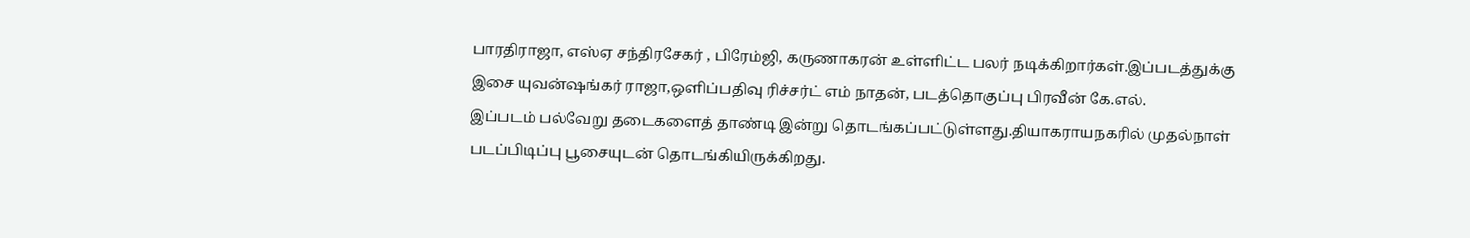பாரதிராஜா, எஸ்ஏ சந்திரசேகர் , பிரேம்ஜி, கருணாகரன் உள்ளிட்ட பலர் நடிக்கிறார்கள்.இப்படத்துக்கு இசை யுவன்ஷங்கர் ராஜா,ஒளிப்பதிவு ரிச்சர்ட் எம் நாதன், படத்தொகுப்பு பிரவீன் கே.எல்.
இப்படம் பல்வேறு தடைகளைத் தாண்டி இன்று தொடங்கப்பட்டுள்ளது.தியாகராயநகரில் முதல்நாள் படப்பிடிப்பு பூசையுடன் தொடங்கியிருக்கிறது.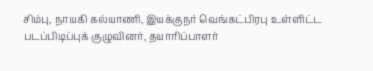சிம்பு, நாயகி கல்யாணி, இயக்குநர் வெங்கட்பிரபு உள்ளிட்ட படப்பிடிப்புக் குழுவினர், தயாரிப்பாளர்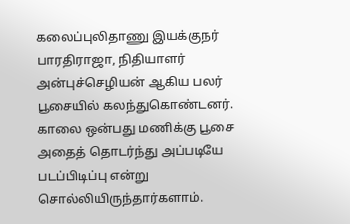கலைப்புலிதாணு இயக்குநர் பாரதிராஜா, நிதியாளர் அன்புச்செழியன் ஆகிய பலர் பூசையில் கலந்துகொண்டனர்.
காலை ஒன்பது மணிக்கு பூசை அதைத் தொடர்ந்து அப்படியே படப்பிடிப்பு என்று சொல்லியிருந்தார்களாம்.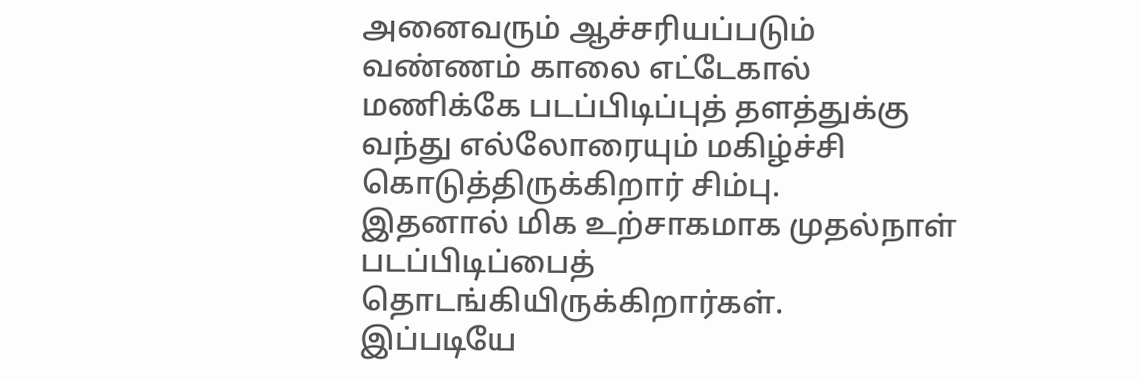அனைவரும் ஆச்சரியப்படும் வண்ணம் காலை எட்டேகால் மணிக்கே படப்பிடிப்புத் தளத்துக்கு வந்து எல்லோரையும் மகிழ்ச்சி கொடுத்திருக்கிறார் சிம்பு.
இதனால் மிக உற்சாகமாக முதல்நாள் படப்பிடிப்பைத் தொடங்கியிருக்கிறார்கள்.
இப்படியே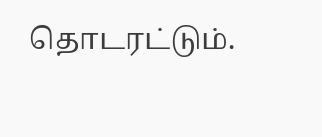தொடரட்டும்.